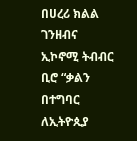በሀረሪ ክልል ገንዘብና ኢኮኖሚ ትብብር ቢሮ “ቃልን በተግባር ለኢትዮጲያ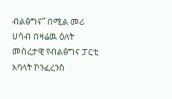ብልፅግና” በሚል መሪ ሀሳብ በዛሬዉ ዕለት መሰረታዊ የብልፅግና ፓርቲ አባላት ኮንፈረንስ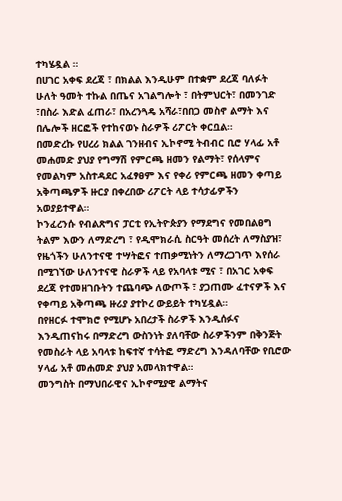ተካሄዷል ።
በሀገር አቀፍ ደረጃ ፣ በክልል እንዲሁም በተቋም ደረጃ ባለፉት ሁለት ዓመት ተኩል በጤና አገልግሎት ፣ በትምህርት፣ በመንገድ ፣በስራ እድል ፈጠራ፣ በአረንጓዴ አሻራ፣በበጋ መስኖ ልማት እና በሌሎች ዘርፎች የተከናወኑ ስራዎች ሪፖርት ቀርቧል።
በመድረኩ የሀረሪ ክልል ገንዘብና ኢኮኖሚ ትብብር ቢሮ ሃላፊ አቶ መሐመድ ያህያ የግማሽ የምርጫ ዘመን የልማት፣ የሰላምና የመልካም አስተዳደር አፈፃፀም እና የቀሪ የምርጫ ዘመን ቀጣይ አቅጣጫዎች ዙርያ በቀረበው ሪፖርት ላይ ተሳታፊዎችን አወያይተዋል።
ኮንፈረንሱ የብልጽግና ፓርቲ የኢትዮጵያን የማደግና የመበልፀግ ትልም እውን ለማድረግ ፣ የዲሞክራሲ ስርዓት መሰረት ለማስያዝ፣ የዜጎችን ሁለንተናዊ ተሣትፎና ተጠቃሚነትን ለማረጋገጥ እየሰራ በሚገኘው ሁለንተናዊ ስራዎች ላይ የአባላቱ ሚና ፣ በአገር አቀፍ ደረጃ የተመዘገቡትን ተጨባጭ ለውጦች ፣ ያጋጠሙ ፈተናዎች እና የቀጣይ አቅጣጫ ዙሪያ ያተኮረ ውይይት ተካሂዷል።
በየዘርፉ ተሞክሮ የሚሆኑ አበረታች ስራዎች እንዲሰፉና እንዲጠናከሩ በማድረግ ውስንነት ያለባቸው ስራዎችንም በቅንጅት የመስራት ላይ አባላቱ ከፍተኛ ተሳትፎ ማድረግ እንዳለባቸው የቢሮው ሃላፊ አቶ መሐመድ ያህያ አመላክተዋል።
መንግስት በማህበራዊና ኢኮኖሚያዊ ልማትና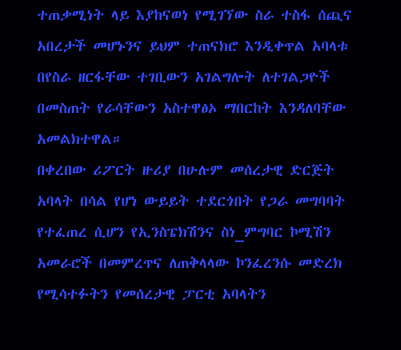ተጠቃሚነት ላይ እያከናወነ የሚገኘው ስራ ተስፋ ሰጪና አበረታች መሆኑንና ይህም ተጠናክሮ እንዲቀጥል አባላቱ በየስራ ዘርፋቸው ተገቢውን አገልግሎት ለተገልጋዮች በመስጠት የራሳቸውን አስተዋፅኦ ማበርከት እንዳለባቸው አመልክተዋል።
በቀረበው ሪፖርት ዙሪያ በሁሉም መሰረታዊ ድርጅት አባላት በሳል የሆነ ውይይት ተደርጎበት የጋራ መግባባት የተፈጠረ ሲሆን የኢንስፔክሽንና ስነ_ምግባር ኮሚሽን አመራሮች በመምረጥና ለጠቅላላው ኮንፈረንሱ መድረክ የሚሳተፉትን የመሰረታዊ ፓርቲ አባላትን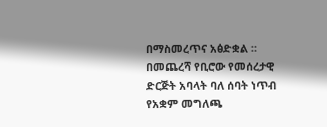በማስመረጥና አፅድቋል ።
በመጨረሻ የቢሮው የመሰረታዊ ድርጅት አባላት ባለ ሰባት ነጥብ የአቋም መግለጫ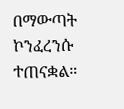በማውጣት ኮንፈረንሱ ተጠናቋል።